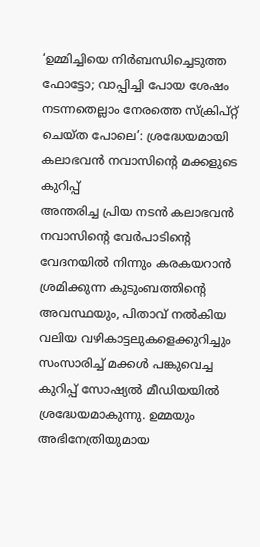‘ഉമ്മിച്ചിയെ നിർബന്ധിച്ചെടുത്ത ഫോട്ടോ; വാപ്പിച്ചി പോയ ശേഷം നടന്നതെല്ലാം നേരത്തെ സ്ക്രിപ്റ്റ് ചെയ്ത പോലെ’: ശ്രദ്ധേയമായി കലാഭവൻ നവാസിന്റെ മക്കളുടെ കുറിപ്പ്
അന്തരിച്ച പ്രിയ നടൻ കലാഭവൻ നവാസിന്റെ വേർപാടിന്റെ വേദനയിൽ നിന്നും കരകയറാൻ ശ്രമിക്കുന്ന കുടുംബത്തിന്റെ അവസ്ഥയും, പിതാവ് നൽകിയ വലിയ വഴികാട്ടലുകളെക്കുറിച്ചും സംസാരിച്ച് മക്കൾ പങ്കുവെച്ച കുറിപ്പ് സോഷ്യൽ മീഡിയയിൽ ശ്രദ്ധേയമാകുന്നു. ഉമ്മയും അഭിനേത്രിയുമായ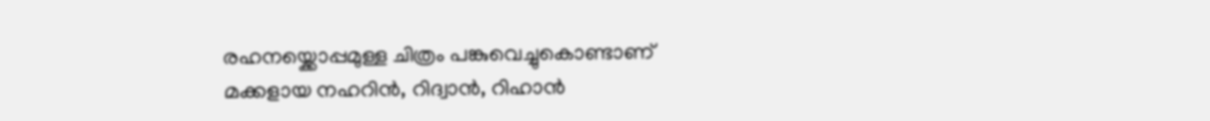രഹനയ്ക്കൊപ്പമുള്ള ചിത്രം പങ്കുവെച്ചുകൊണ്ടാണ് മക്കളായ നഹറിൻ, റിദ്വാൻ, റിഹാൻ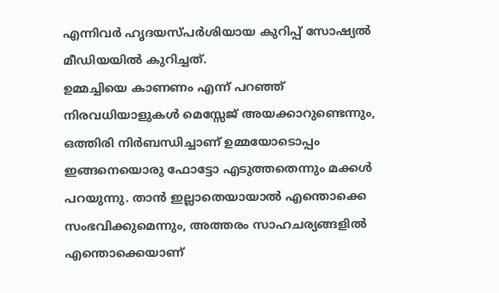എന്നിവർ ഹൃദയസ്പർശിയായ കുറിപ്പ് സോഷ്യൽ മീഡിയയിൽ കുറിച്ചത്.
ഉമ്മച്ചിയെ കാണണം എന്ന് പറഞ്ഞ് നിരവധിയാളുകൾ മെസ്സേജ് അയക്കാറുണ്ടെന്നും, ഒത്തിരി നിർബന്ധിച്ചാണ് ഉമ്മയോടൊപ്പം ഇങ്ങനെയൊരു ഫോട്ടോ എടുത്തതെന്നും മക്കൾ പറയുന്നു. താൻ ഇല്ലാതെയായാൽ എന്തൊക്കെ സംഭവിക്കുമെന്നും, അത്തരം സാഹചര്യങ്ങളിൽ എന്തൊക്കെയാണ്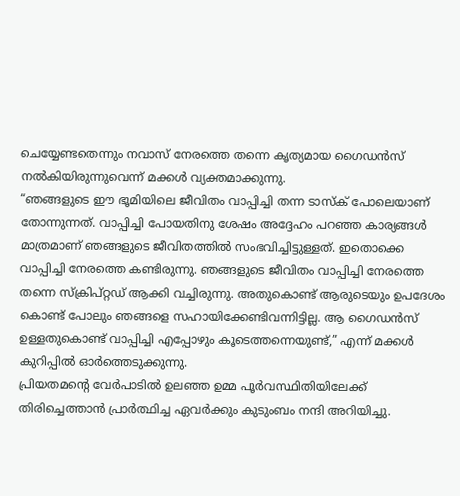ചെയ്യേണ്ടതെന്നും നവാസ് നേരത്തെ തന്നെ കൃത്യമായ ഗൈഡൻസ് നൽകിയിരുന്നുവെന്ന് മക്കൾ വ്യക്തമാക്കുന്നു.
“ഞങ്ങളുടെ ഈ ഭൂമിയിലെ ജീവിതം വാപ്പിച്ചി തന്ന ടാസ്ക് പോലെയാണ് തോന്നുന്നത്. വാപ്പിച്ചി പോയതിനു ശേഷം അദ്ദേഹം പറഞ്ഞ കാര്യങ്ങൾ മാത്രമാണ് ഞങ്ങളുടെ ജീവിതത്തിൽ സംഭവിച്ചിട്ടുള്ളത്. ഇതൊക്കെ വാപ്പിച്ചി നേരത്തെ കണ്ടിരുന്നു. ഞങ്ങളുടെ ജീവിതം വാപ്പിച്ചി നേരത്തെ തന്നെ സ്ക്രിപ്റ്റഡ് ആക്കി വച്ചിരുന്നു. അതുകൊണ്ട് ആരുടെയും ഉപദേശം കൊണ്ട് പോലും ഞങ്ങളെ സഹായിക്കേണ്ടിവന്നിട്ടില്ല. ആ ഗൈഡൻസ് ഉള്ളതുകൊണ്ട് വാപ്പിച്ചി എപ്പോഴും കൂടെത്തന്നെയുണ്ട്,” എന്ന് മക്കൾ കുറിപ്പിൽ ഓർത്തെടുക്കുന്നു.
പ്രിയതമന്റെ വേർപാടിൽ ഉലഞ്ഞ ഉമ്മ പൂർവസ്ഥിതിയിലേക്ക് തിരിച്ചെത്താൻ പ്രാർത്ഥിച്ച ഏവർക്കും കുടുംബം നന്ദി അറിയിച്ചു.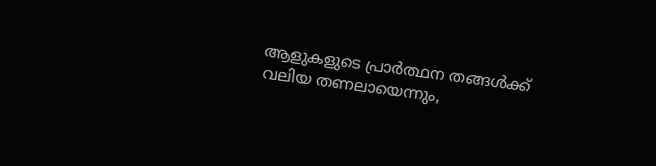ആളുകളുടെ പ്രാർത്ഥന തങ്ങൾക്ക് വലിയ തണലായെന്നും,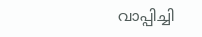വാപ്പിച്ചി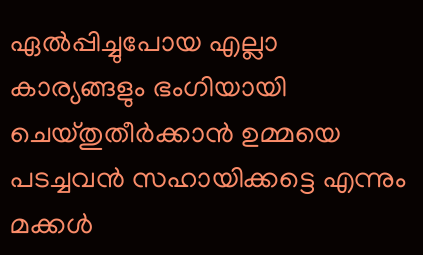ഏൽപ്പിച്ചുപോയ എല്ലാ കാര്യങ്ങളും ഭംഗിയായി ചെയ്തുതീർക്കാൻ ഉമ്മയെ പടച്ചവൻ സഹായിക്കട്ടെ എന്നും മക്കൾ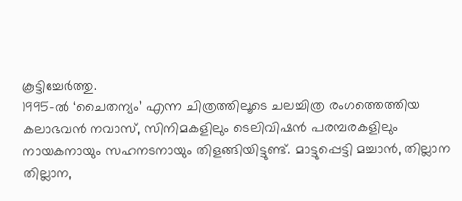കൂട്ടിച്ചേർത്തു.
1995-ൽ ‘ചൈതന്യം’ എന്ന ചിത്രത്തിലൂടെ ചലച്ചിത്ര രംഗത്തെത്തിയ കലാഭവൻ നവാസ്, സിനിമകളിലും ടെലിവിഷൻ പരമ്പരകളിലും നായകനായും സഹനടനായും തിളങ്ങിയിട്ടുണ്ട്. മാട്ടുപ്പെട്ടി മച്ചാൻ, തില്ലാന തില്ലാന,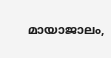മായാജാലം,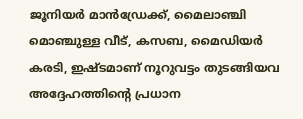ജൂനിയർ മാൻഡ്രേക്ക്, മൈലാഞ്ചി മൊഞ്ചുള്ള വീട്, കസബ, മൈഡിയർ കരടി, ഇഷ്ടമാണ് നൂറുവട്ടം തുടങ്ങിയവ അദ്ദേഹത്തിന്റെ പ്രധാന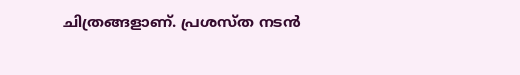ചിത്രങ്ങളാണ്. പ്രശസ്ത നടൻ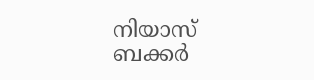നിയാസ് ബക്കർ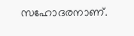സഹോദരനാണ്.